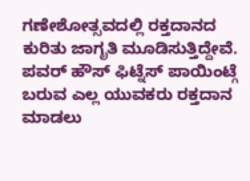ಗಣೇಶೋತ್ಸವದಲ್ಲಿ ರಕ್ತದಾನದ ಕುರಿತು ಜಾಗೃತಿ ಮೂಡಿಸುತ್ತಿದ್ದೇವೆ. ಪವರ್ ಹೌಸ್ ಫಿಟ್ನೆಸ್ ಪಾಯಿಂಟ್ಗೆ ಬರುವ ಎಲ್ಲ ಯುವಕರು ರಕ್ತದಾನ ಮಾಡಲು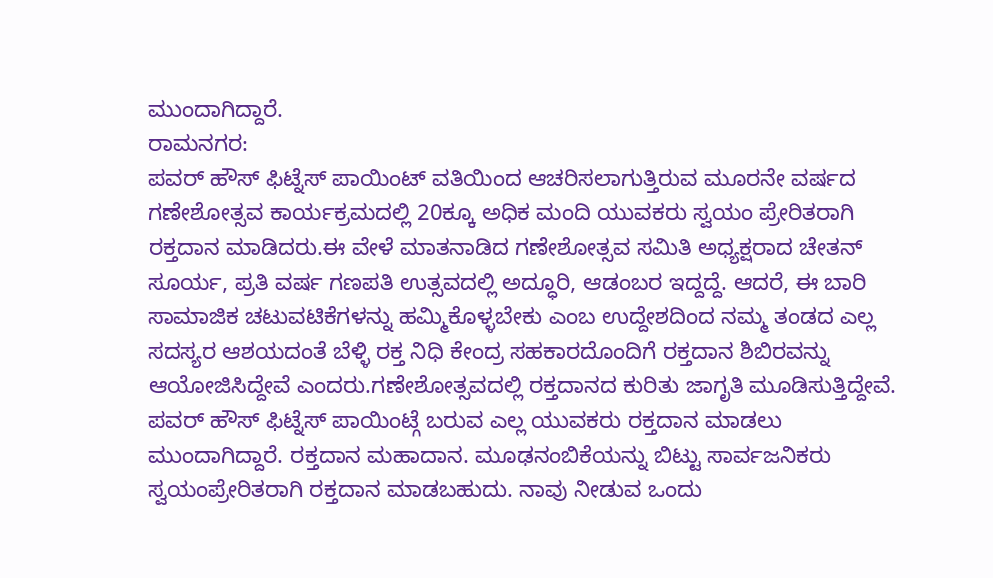ಮುಂದಾಗಿದ್ದಾರೆ.
ರಾಮನಗರ:
ಪವರ್ ಹೌಸ್ ಫಿಟ್ನೆಸ್ ಪಾಯಿಂಟ್ ವತಿಯಿಂದ ಆಚರಿಸಲಾಗುತ್ತಿರುವ ಮೂರನೇ ವರ್ಷದ ಗಣೇಶೋತ್ಸವ ಕಾರ್ಯಕ್ರಮದಲ್ಲಿ 20ಕ್ಕೂ ಅಧಿಕ ಮಂದಿ ಯುವಕರು ಸ್ವಯಂ ಪ್ರೇರಿತರಾಗಿ ರಕ್ತದಾನ ಮಾಡಿದರು.ಈ ವೇಳೆ ಮಾತನಾಡಿದ ಗಣೇಶೋತ್ಸವ ಸಮಿತಿ ಅಧ್ಯಕ್ಷರಾದ ಚೇತನ್ ಸೂರ್ಯ, ಪ್ರತಿ ವರ್ಷ ಗಣಪತಿ ಉತ್ಸವದಲ್ಲಿ ಅದ್ಧೂರಿ, ಆಡಂಬರ ಇದ್ದದ್ದೆ. ಆದರೆ, ಈ ಬಾರಿ ಸಾಮಾಜಿಕ ಚಟುವಟಿಕೆಗಳನ್ನು ಹಮ್ಮಿಕೊಳ್ಳಬೇಕು ಎಂಬ ಉದ್ದೇಶದಿಂದ ನಮ್ಮ ತಂಡದ ಎಲ್ಲ ಸದಸ್ಯರ ಆಶಯದಂತೆ ಬೆಳ್ಳಿ ರಕ್ತ ನಿಧಿ ಕೇಂದ್ರ ಸಹಕಾರದೊಂದಿಗೆ ರಕ್ತದಾನ ಶಿಬಿರವನ್ನು ಆಯೋಜಿಸಿದ್ದೇವೆ ಎಂದರು.ಗಣೇಶೋತ್ಸವದಲ್ಲಿ ರಕ್ತದಾನದ ಕುರಿತು ಜಾಗೃತಿ ಮೂಡಿಸುತ್ತಿದ್ದೇವೆ. ಪವರ್ ಹೌಸ್ ಫಿಟ್ನೆಸ್ ಪಾಯಿಂಟ್ಗೆ ಬರುವ ಎಲ್ಲ ಯುವಕರು ರಕ್ತದಾನ ಮಾಡಲು ಮುಂದಾಗಿದ್ದಾರೆ. ರಕ್ತದಾನ ಮಹಾದಾನ. ಮೂಢನಂಬಿಕೆಯನ್ನು ಬಿಟ್ಟು ಸಾರ್ವಜನಿಕರು ಸ್ವಯಂಪ್ರೇರಿತರಾಗಿ ರಕ್ತದಾನ ಮಾಡಬಹುದು. ನಾವು ನೀಡುವ ಒಂದು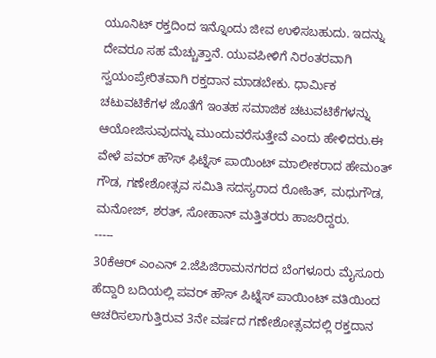ಯೂನಿಟ್ ರಕ್ತದಿಂದ ಇನ್ನೊಂದು ಜೀವ ಉಳಿಸಬಹುದು. ಇದನ್ನು ದೇವರೂ ಸಹ ಮೆಚ್ಚುತ್ತಾನೆ. ಯುವಪೀಳಿಗೆ ನಿರಂತರವಾಗಿ ಸ್ವಯಂಪ್ರೇರಿತವಾಗಿ ರಕ್ತದಾನ ಮಾಡಬೇಕು. ಧಾರ್ಮಿಕ ಚಟುವಟಿಕೆಗಳ ಜೊತೆಗೆ ಇಂತಹ ಸಮಾಜಿಕ ಚಟುವಟಿಕೆಗಳನ್ನು ಆಯೋಜಿಸುವುದನ್ನು ಮುಂದುವರೆಸುತ್ತೇವೆ ಎಂದು ಹೇಳಿದರು.ಈ ವೇಳೆ ಪವರ್ ಹೌಸ್ ಫಿಟ್ನೆಸ್ ಪಾಯಿಂಟ್ ಮಾಲೀಕರಾದ ಹೇಮಂತ್ ಗೌಡ, ಗಣೇಶೋತ್ಸವ ಸಮಿತಿ ಸದಸ್ಯರಾದ ರೋಹಿತ್, ಮಧುಗೌಡ, ಮನೋಜ್, ಶರತ್, ಸೋಹಾನ್ ಮತ್ತಿತರರು ಹಾಜರಿದ್ದರು.
-----
30ಕೆಆರ್ ಎಂಎನ್ 2.ಜೆಪಿಜಿರಾಮನಗರದ ಬೆಂಗಳೂರು ಮೈಸೂರು ಹೆದ್ದಾರಿ ಬದಿಯಲ್ಲಿ ಪವರ್ ಹೌಸ್ ಪಿಟ್ನೆಸ್ ಪಾಯಿಂಟ್ ವತಿಯಿಂದ ಆಚರಿಸಲಾಗುತ್ತಿರುವ 3ನೇ ವರ್ಷದ ಗಣೇಶೋತ್ಸವದಲ್ಲಿ ರಕ್ತದಾನ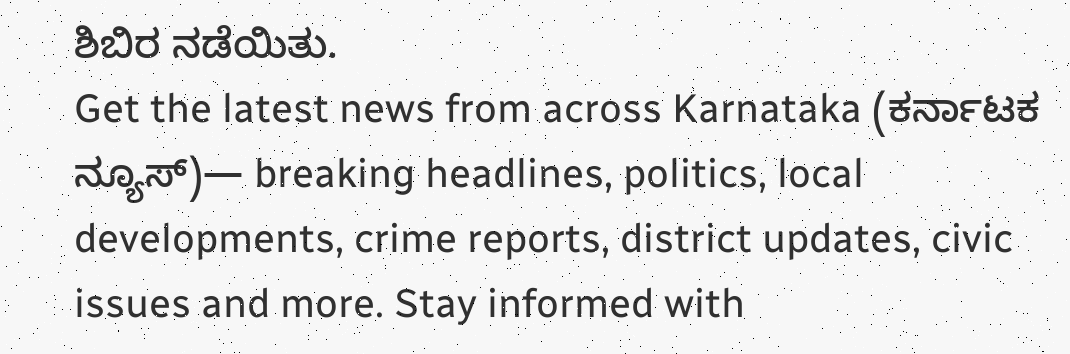ಶಿಬಿರ ನಡೆಯಿತು.
Get the latest news from across Karnataka (ಕರ್ನಾಟಕ ನ್ಯೂಸ್)— breaking headlines, politics, local developments, crime reports, district updates, civic issues and more. Stay informed with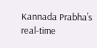Kannada Prabha’s real‑time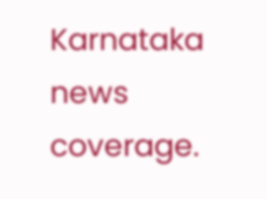Karnataka news coverage.